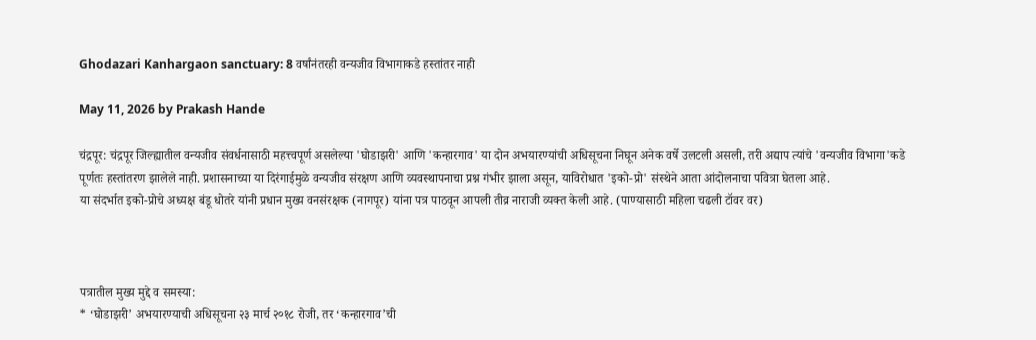Ghodazari Kanhargaon sanctuary: 8 वर्षांनंतरही वन्यजीव विभागाकडे हस्तांतर नाही

May 11, 2026 by Prakash Hande

चंद्रपूर: चंद्रपूर जिल्ह्यातील वन्यजीव संवर्धनासाठी महत्त्वपूर्ण असलेल्या 'घोडाझरी' आणि 'कन्हारगाव' या दोन अभयारण्यांची अधिसूचना निघून अनेक वर्षे उलटली असली, तरी अद्याप त्यांचे 'वन्यजीव विभागा'कडे पूर्णतः हस्तांतरण झालेले नाही. प्रशासनाच्या या दिरंगाईमुळे वन्यजीव संरक्षण आणि व्यवस्थापनाचा प्रश्न गंभीर झाला असून, याविरोधात 'इको-प्रो' संस्थेने आता आंदोलनाचा पवित्रा घेतला आहे.
या संदर्भात इको-प्रोचे अध्यक्ष बंडू धोतरे यांनी प्रधान मुख्य वनसंरक्षक (नागपूर) यांना पत्र पाठवून आपली तीव्र नाराजी व्यक्त केली आहे. (पाण्यासाठी महिला चढली टॉवर वर)



पत्रातील मुख्य मुद्दे व समस्या:
* ‘घोडाझरी’ अभयारण्याची अधिसूचना २३ मार्च २०१८ रोजी, तर ‘कन्हारगाव’ची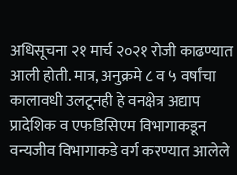अधिसूचना २१ मार्च २०२१ रोजी काढण्यात आली होती. मात्र, अनुक्रमे ८ व ५ वर्षांचा कालावधी उलटूनही हे वनक्षेत्र अद्याप प्रादेशिक व एफडिसिएम विभागाकडून वन्यजीव विभागाकडे वर्ग करण्यात आलेले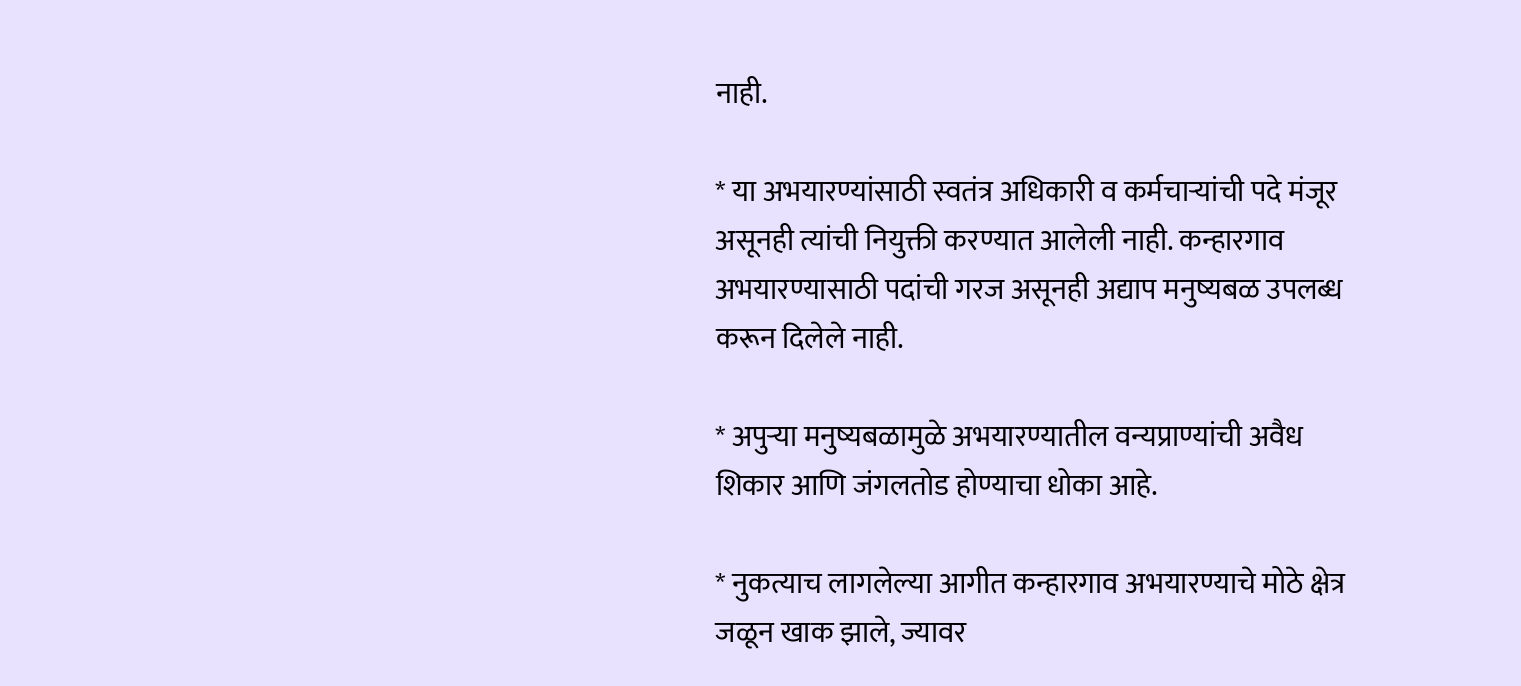नाही.

* या अभयारण्यांसाठी स्वतंत्र अधिकारी व कर्मचाऱ्यांची पदे मंजूर असूनही त्यांची नियुक्ती करण्यात आलेली नाही. कन्हारगाव अभयारण्यासाठी पदांची गरज असूनही अद्याप मनुष्यबळ उपलब्ध करून दिलेले नाही.

* अपुऱ्या मनुष्यबळामुळे अभयारण्यातील वन्यप्राण्यांची अवैध शिकार आणि जंगलतोड होण्याचा धोका आहे.

* नुकत्याच लागलेल्या आगीत कन्हारगाव अभयारण्याचे मोठे क्षेत्र जळून खाक झाले, ज्यावर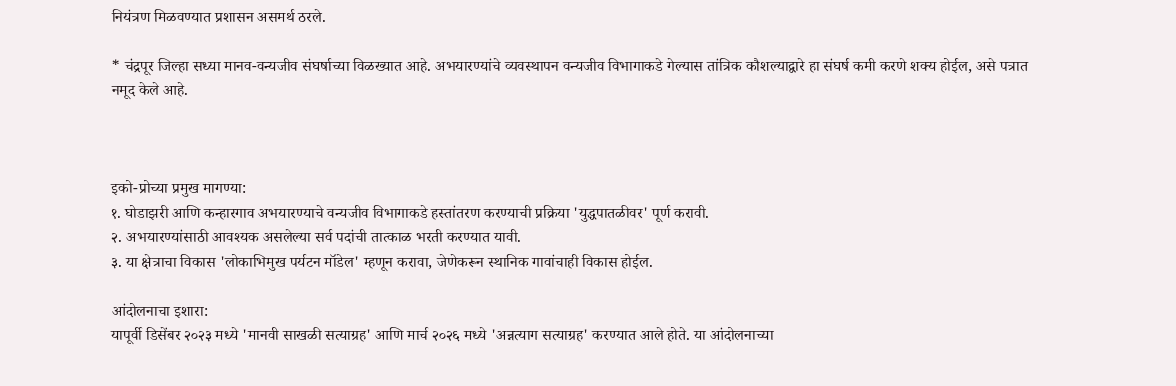नियंत्रण मिळवण्यात प्रशासन असमर्थ ठरले.

* चंद्रपूर जिल्हा सध्या मानव-वन्यजीव संघर्षाच्या विळख्यात आहे. अभयारण्यांचे व्यवस्थापन वन्यजीव विभागाकडे गेल्यास तांत्रिक कौशल्याद्वारे हा संघर्ष कमी करणे शक्य होईल, असे पत्रात नमूद केले आहे.



इको-प्रोच्या प्रमुख मागण्या:
१. घोडाझरी आणि कन्हारगाव अभयारण्याचे वन्यजीव विभागाकडे हस्तांतरण करण्याची प्रक्रिया 'युद्धपातळीवर' पूर्ण करावी.
२. अभयारण्यांसाठी आवश्यक असलेल्या सर्व पदांची तात्काळ भरती करण्यात यावी.
३. या क्षेत्राचा विकास 'लोकाभिमुख पर्यटन मॉडेल' म्हणून करावा, जेणेकरून स्थानिक गावांचाही विकास होईल.

आंदोलनाचा इशारा:
यापूर्वी डिसेंबर २०२३ मध्ये 'मानवी साखळी सत्याग्रह' आणि मार्च २०२६ मध्ये 'अन्नत्याग सत्याग्रह' करण्यात आले होते. या आंदोलनाच्या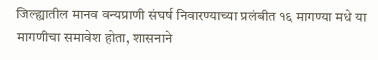जिल्ह्यातील मानव वन्यप्राणी संघर्ष निवारण्याच्या प्रलंबीत १६ मागण्या मधे या मागणीचा समावेश होता, शासनाने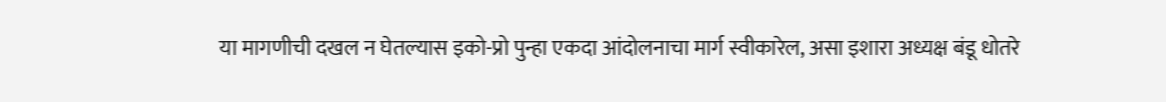या मागणीची दखल न घेतल्यास इको-प्रो पुन्हा एकदा आंदोलनाचा मार्ग स्वीकारेल, असा इशारा अध्यक्ष बंडू धोतरे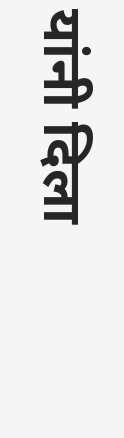यांनी दिला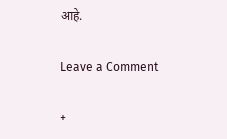आहे.

Leave a Comment

+